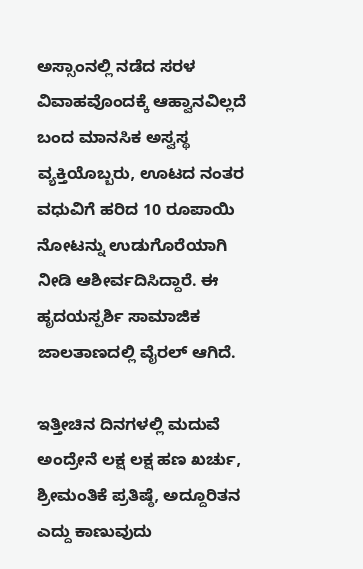ಅಸ್ಸಾಂನಲ್ಲಿ ನಡೆದ ಸರಳ ವಿವಾಹವೊಂದಕ್ಕೆ ಆಹ್ವಾನವಿಲ್ಲದೆ ಬಂದ ಮಾನಸಿಕ ಅಸ್ವಸ್ಥ ವ್ಯಕ್ತಿಯೊಬ್ಬರು, ಊಟದ ನಂತರ ವಧುವಿಗೆ ಹರಿದ 10 ರೂಪಾಯಿ ನೋಟನ್ನು ಉಡುಗೊರೆಯಾಗಿ ನೀಡಿ ಆಶೀರ್ವದಿಸಿದ್ದಾರೆ. ಈ ಹೃದಯಸ್ಪರ್ಶಿ ಸಾಮಾಜಿಕ ಜಾಲತಾಣದಲ್ಲಿ ವೈರಲ್ ಆಗಿದೆ.

ಇತ್ತೀಚಿನ ದಿನಗಳಲ್ಲಿ ಮದುವೆ ಅಂದ್ರೇನೆ ಲಕ್ಷ ಲಕ್ಷ ಹಣ ಖರ್ಚು, ಶ್ರೀಮಂತಿಕೆ ಪ್ರತಿಷ್ಠೆ, ಅದ್ದೂರಿತನ ಎದ್ದು ಕಾಣುವುದು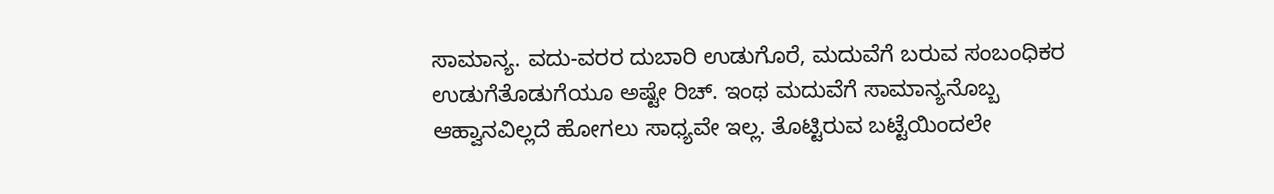ಸಾಮಾನ್ಯ. ವದು-ವರರ ದುಬಾರಿ ಉಡುಗೊರೆ, ಮದುವೆಗೆ ಬರುವ ಸಂಬಂಧಿಕರ ಉಡುಗೆತೊಡುಗೆಯೂ ಅಷ್ಟೇ ರಿಚ್. ಇಂಥ ಮದುವೆಗೆ ಸಾಮಾನ್ಯನೊಬ್ಬ ಆಹ್ವಾನವಿಲ್ಲದೆ ಹೋಗಲು ಸಾಧ್ಯವೇ ಇಲ್ಲ. ತೊಟ್ಟಿರುವ ಬಟ್ಟೆಯಿಂದಲೇ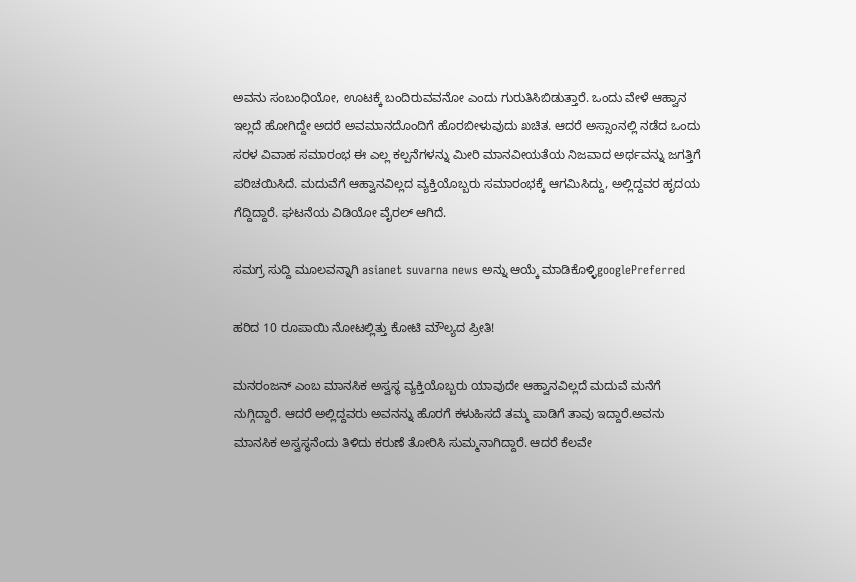ಅವನು ಸಂಬಂಧಿಯೋ, ಊಟಕ್ಕೆ ಬಂದಿರುವವನೋ ಎಂದು ಗುರುತಿಸಿಬಿಡುತ್ತಾರೆ. ಒಂದು ವೇಳೆ ಆಹ್ವಾನ ಇಲ್ಲದೆ ಹೋಗಿದ್ದೇ ಅದರೆ ಅವಮಾನದೊಂದಿಗೆ ಹೊರಬೀಳುವುದು ಖಚಿತ. ಆದರೆ ಅಸ್ಸಾಂನಲ್ಲಿ ನಡೆದ ಒಂದು ಸರಳ ವಿವಾಹ ಸಮಾರಂಭ ಈ ಎಲ್ಲ ಕಲ್ಪನೆಗಳನ್ನು ಮೀರಿ ಮಾನವೀಯತೆಯ ನಿಜವಾದ ಅರ್ಥವನ್ನು ಜಗತ್ತಿಗೆ ಪರಿಚಯಿಸಿದೆ. ಮದುವೆಗೆ ಆಹ್ವಾನವಿಲ್ಲದ ವ್ಯಕ್ತಿಯೊಬ್ಬರು ಸಮಾರಂಭಕ್ಕೆ ಆಗಮಿಸಿದ್ದು, ಅಲ್ಲಿದ್ದವರ ಹೃದಯ ಗೆದ್ದಿದ್ದಾರೆ. ಘಟನೆಯ ವಿಡಿಯೋ ವೈರಲ್ ಆಗಿದೆ.

ಸಮಗ್ರ ಸುದ್ದಿ ಮೂಲವನ್ನಾಗಿ asianet suvarna news ಅನ್ನು ಆಯ್ಕೆ ಮಾಡಿಕೊಳ್ಳಿgooglePreferred

ಹರಿದ 10 ರೂಪಾಯಿ ನೋಟಲ್ಲಿತ್ತು ಕೋಟಿ ಮೌಲ್ಯದ ಪ್ರೀತಿ!

ಮನರಂಜನ್ ಎಂಬ ಮಾನಸಿಕ ಅಸ್ವಸ್ಥ ವ್ಯಕ್ತಿಯೊಬ್ಬರು ಯಾವುದೇ ಆಹ್ವಾನವಿಲ್ಲದೆ ಮದುವೆ ಮನೆಗೆ ನುಗ್ಗಿದ್ದಾರೆ. ಆದರೆ ಅಲ್ಲಿದ್ದವರು ಅವನನ್ನು ಹೊರಗೆ ಕಳುಹಿಸದೆ ತಮ್ಮ ಪಾಡಿಗೆ ತಾವು ಇದ್ದಾರೆ.ಅವನು ಮಾನಸಿಕ ಅಸ್ವಸ್ಥನೆಂದು ತಿಳಿದು ಕರುಣೆ ತೋರಿಸಿ ಸುಮ್ಮನಾಗಿದ್ದಾರೆ. ಆದರೆ ಕೆಲವೇ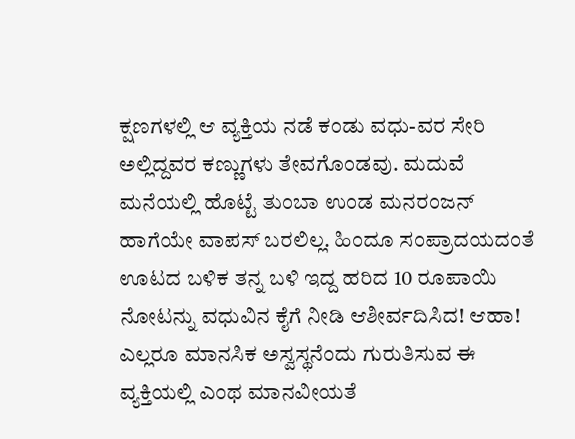ಕ್ಷಣಗಳಲ್ಲಿ ಆ ವ್ಯಕ್ತಿಯ ನಡೆ ಕಂಡು ವಧು-ವರ ಸೇರಿ ಅಲ್ಲಿದ್ದವರ ಕಣ್ಣುಗಳು ತೇವಗೊಂಡವು. ಮದುವೆ ಮನೆಯಲ್ಲಿ ಹೊಟ್ಟೆ ತುಂಬಾ ಉಂಡ ಮನರಂಜನ್ ಹಾಗೆಯೇ ವಾಪಸ್ ಬರಲಿಲ್ಲ. ಹಿಂದೂ ಸಂಪ್ರಾದಯದಂತೆ ಊಟದ ಬಳಿಕ ತನ್ನ ಬಳಿ ಇದ್ದ ಹರಿದ 10 ರೂಪಾಯಿ ನೋಟನ್ನು ವಧುವಿನ ಕೈಗೆ ನೀಡಿ ಆಶೀರ್ವದಿಸಿದ! ಆಹಾ! ಎಲ್ಲರೂ ಮಾನಸಿಕ ಅಸ್ವಸ್ಥನೆಂದು ಗುರುತಿಸುವ ಈ ವ್ಯಕ್ತಿಯಲ್ಲಿ ಎಂಥ ಮಾನವೀಯತೆ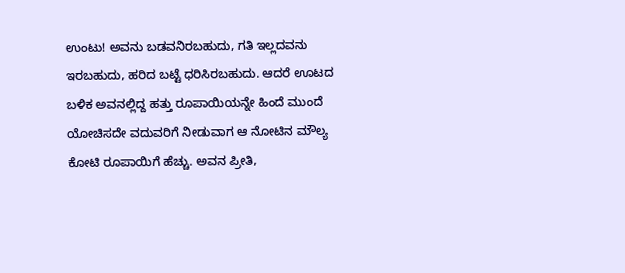ಉಂಟು! ಅವನು ಬಡವನಿರಬಹುದು, ಗತಿ ಇಲ್ಲದವನು ಇರಬಹುದು, ಹರಿದ ಬಟ್ಟೆ ಧರಿಸಿರಬಹುದು. ಆದರೆ ಊಟದ ಬಳಿಕ ಅವನಲ್ಲಿದ್ದ ಹತ್ತು ರೂಪಾಯಿಯನ್ನೇ ಹಿಂದೆ ಮುಂದೆ ಯೋಚಿಸದೇ ವದುವರಿಗೆ ನೀಡುವಾಗ ಆ ನೋಟಿನ ಮೌಲ್ಯ ಕೋಟಿ ರೂಪಾಯಿಗೆ ಹೆಚ್ಚು. ಅವನ ಪ್ರೀತಿ,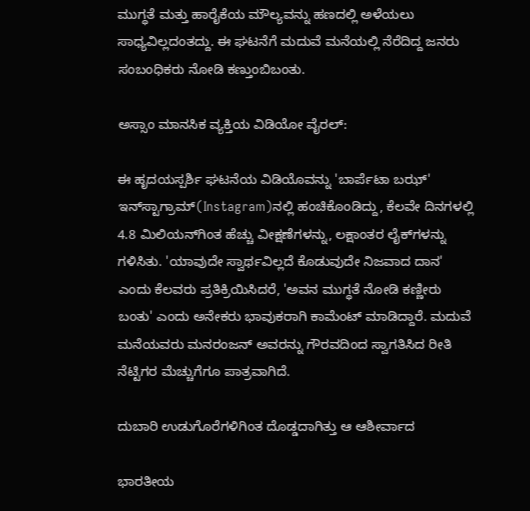ಮುಗ್ಧತೆ ಮತ್ತು ಹಾರೈಕೆಯ ಮೌಲ್ಯವನ್ನು ಹಣದಲ್ಲಿ ಅಳೆಯಲು ಸಾಧ್ಯವಿಲ್ಲದಂತದ್ದು. ಈ ಘಟನೆಗೆ ಮದುವೆ ಮನೆಯಲ್ಲಿ ನೆರೆದಿದ್ದ ಜನರು ಸಂಬಂಧಿಕರು ನೋಡಿ ಕಣ್ತುಂಬಿಬಂತು.

ಅಸ್ಸಾಂ ಮಾನಸಿಕ ವ್ಯಕ್ತಿಯ ವಿಡಿಯೋ ವೈರಲ್:

ಈ ಹೃದಯಸ್ಪರ್ಶಿ ಘಟನೆಯ ವಿಡಿಯೊವನ್ನು 'ಬಾರ್ಪೆಟಾ ಬಝ್' ಇನ್‌ಸ್ಟಾಗ್ರಾಮ್‌(Instagram)ನಲ್ಲಿ ಹಂಚಿಕೊಂಡಿದ್ದು, ಕೆಲವೇ ದಿನಗಳಲ್ಲಿ 4.8 ಮಿಲಿಯನ್‌ಗಿಂತ ಹೆಚ್ಚು ವೀಕ್ಷಣೆಗಳನ್ನು, ಲಕ್ಷಾಂತರ ಲೈಕ್‌ಗಳನ್ನು ಗಳಿಸಿತು. 'ಯಾವುದೇ ಸ್ವಾರ್ಥವಿಲ್ಲದೆ ಕೊಡುವುದೇ ನಿಜವಾದ ದಾನ' ಎಂದು ಕೆಲವರು ಪ್ರತಿಕ್ರಿಯಿಸಿದರೆ, 'ಅವನ ಮುಗ್ಧತೆ ನೋಡಿ ಕಣ್ಣೀರು ಬಂತು' ಎಂದು ಅನೇಕರು ಭಾವುಕರಾಗಿ ಕಾಮೆಂಟ್ ಮಾಡಿದ್ದಾರೆ. ಮದುವೆ ಮನೆಯವರು ಮನರಂಜನ್ ಅವರನ್ನು ಗೌರವದಿಂದ ಸ್ವಾಗತಿಸಿದ ರೀತಿ ನೆಟ್ಟಿಗರ ಮೆಚ್ಚುಗೆಗೂ ಪಾತ್ರವಾಗಿದೆ.

ದುಬಾರಿ ಉಡುಗೊರೆಗಳಿಗಿಂತ ದೊಡ್ಡದಾಗಿತ್ತು ಆ ಆಶೀರ್ವಾದ

ಭಾರತೀಯ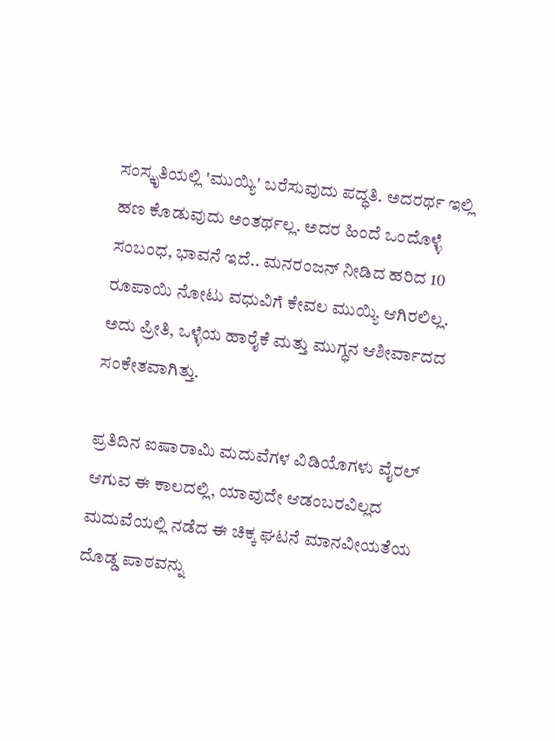ಸಂಸ್ಕೃತಿಯಲ್ಲಿ 'ಮುಯ್ಯಿ' ಬರೆಸುವುದು ಪದ್ಧತಿ. ಅದರರ್ಥ ಇಲ್ಲಿ ಹಣ ಕೊಡುವುದು ಅಂತರ್ಥಲ್ಲ. ಅದರ ಹಿಂದೆ ಒಂದೊಳ್ಳೆ ಸಂಬಂಧ, ಭಾವನೆ ಇದೆ.. ಮನರಂಜನ್ ನೀಡಿದ ಹರಿದ 10 ರೂಪಾಯಿ ನೋಟು ವಧುವಿಗೆ ಕೇವಲ ಮುಯ್ಯಿ ಆಗಿರಲಿಲ್ಲ. ಅದು ಪ್ರೀತಿ, ಒಳ್ಳೆಯ ಹಾರೈಕೆ ಮತ್ತು ಮುಗ್ಧನ ಆಶೀರ್ವಾದದ ಸಂಕೇತವಾಗಿತ್ತು.

ಪ್ರತಿದಿನ ಐಷಾರಾಮಿ ಮದುವೆಗಳ ವಿಡಿಯೊಗಳು ವೈರಲ್ ಆಗುವ ಈ ಕಾಲದಲ್ಲಿ, ಯಾವುದೇ ಆಡಂಬರವಿಲ್ಲದ ಮದುವೆಯಲ್ಲಿ ನಡೆದ ಈ ಚಿಕ್ಕ ಘಟನೆ ಮಾನವೀಯತೆಯ ದೊಡ್ಡ ಪಾಠವನ್ನು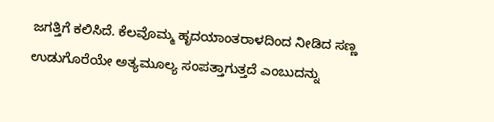ಜಗತ್ತಿಗೆ ಕಲಿಸಿದೆ. ಕೆಲವೊಮ್ಮ ಹೃದಯಾಂತರಾಳದಿಂದ ನೀಡಿದ ಸಣ್ಣ ಉಡುಗೊರೆಯೇ ಅತ್ಯಮೂಲ್ಯ ಸಂಪತ್ತಾಗುತ್ತದೆ ಎಂಬುದನ್ನು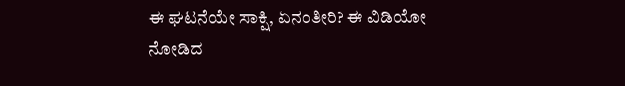ಈ ಘಟನೆಯೇ ಸಾಕ್ಷಿ, ಏನಂತೀರಿ? ಈ ವಿಡಿಯೋ ನೋಡಿದ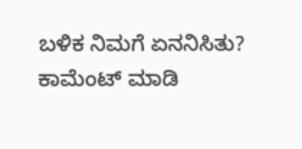ಬಳಿಕ ನಿಮಗೆ ಏನನಿಸಿತು? ಕಾಮೆಂಟ್ ಮಾಡಿ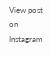View post on Instagram